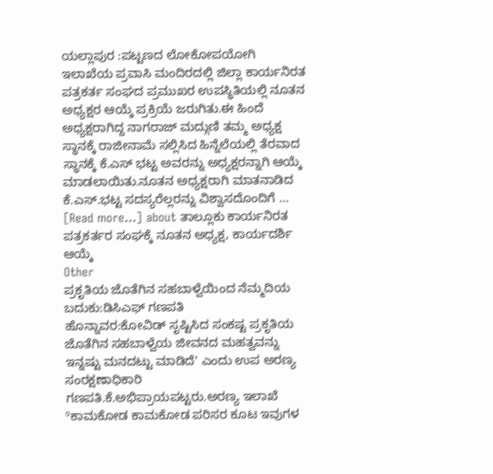ಯಲ್ಲಾಪುರ :ಪಟ್ಟಣದ ಲೋಕೋಪಯೋಗಿ ಇಲಾಖೆಯ ಪ್ರವಾಸಿ ಮಂದಿರದಲ್ಲಿ ಜಿಲ್ಲಾ ಕಾರ್ಯನಿರತ ಪತ್ರಕರ್ತ ಸಂಘದ ಪ್ರಮುಖರ ಉಪಸ್ಥಿತಿಯಲ್ಲಿ ನೂತನ ಅಧ್ಯಕ್ಷರ ಆಯ್ಕೆ ಪ್ರಕ್ರಿಯೆ ಜರುಗಿತು.ಈ ಹಿಂದೆ ಅಧ್ಯಕ್ಷರಾಗಿದ್ದ ನಾಗರಾಜ್ ಮದ್ಗುಣಿ ತಮ್ಮ ಅಧ್ಯಕ್ಷ ಸ್ಥಾನಕ್ಕೆ ರಾಜೀನಾಮೆ ಸಲ್ಲಿಸಿದ ಹಿನ್ನೆಲೆಯಲ್ಲಿ ತೆರವಾದ ಸ್ಥಾನಕ್ಕೆ ಕೆ.ಎಸ್ ಭಟ್ಟ ಅವರನ್ನು ಅಧ್ಯಕ್ಷರನ್ನಾಗಿ ಆಯ್ಕೆ ಮಾಡಲಾಯಿತು.ನೂತನ ಅಧ್ಯಕ್ಷರಾಗಿ ಮಾತನಾಡಿದ ಕೆ.ಎಸ್.ಭಟ್ಟ ಸದಸ್ಯರೆಲ್ಲರನ್ನು ವಿಶ್ವಾಸದೊಂದಿಗೆ … [Read more...] about ತಾಲ್ಲೂಕು ಕಾರ್ಯನಿರತ ಪತ್ರಕರ್ತರ ಸಂಘಕ್ಕೆ ನೂತನ ಅಧ್ಯಕ್ಷ, ಕಾರ್ಯದರ್ಶಿ ಆಯ್ಕೆ
Other
ಪ್ರಕೃತಿಯ ಜೊತೆಗಿನ ಸಹಬಾಳ್ವೆಯಿಂದ ನೆಮ್ಮದಿಯ ಬದುಕು:ಡಿಸಿಎಫ್ ಗಣಪತಿ
ಹೊನ್ನಾವರ:ಕೋವಿಡ್ ಸೃಷ್ಟಿಸಿದ ಸಂಕಷ್ಟ ಪ್ರಕೃತಿಯ ಜೊತೆಗಿನ ಸಹಬಾಳ್ವೆಯ ಜೀವನದ ಮಹತ್ವವನ್ನು ಇನ್ನಷ್ಟು ಮನದಟ್ಟು ಮಾಡಿದೆ' ಎಂದು ಉಪ ಅರಣ್ಯ ಸಂರಕ್ಷಣಾಧಿಕಾರಿ ಗಣಪತಿ.ಕೆ.ಅಭಿಪ್ರಾಯಪಟ್ಟರು.ಅರಣ್ಯ ಇಲಾಖೆ ºಕಾಮಕೋಡ ಕಾಮಕೋಡ ಪರಿಸರ ಕೂಟ ಇವುಗಳ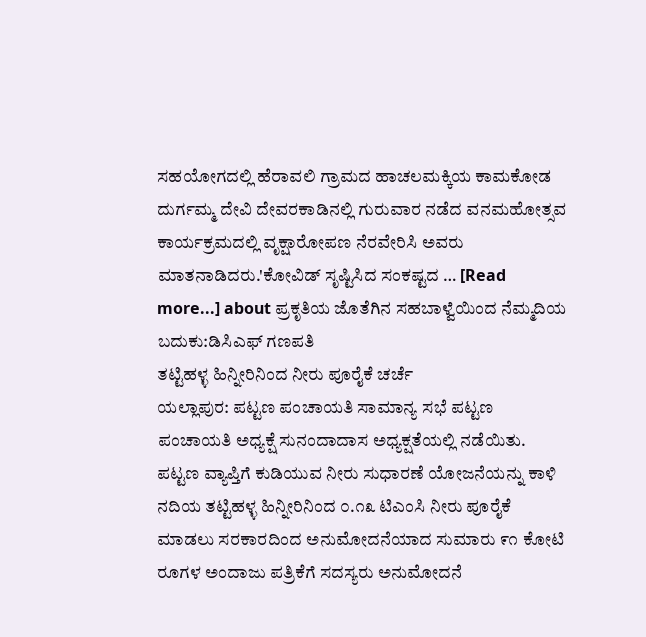ಸಹಯೋಗದಲ್ಲಿ ಹೆರಾವಲಿ ಗ್ರಾಮದ ಹಾಚಲಮಕ್ಕಿಯ ಕಾಮಕೋಡ ದುರ್ಗಮ್ಮ ದೇವಿ ದೇವರಕಾಡಿನಲ್ಲಿ ಗುರುವಾರ ನಡೆದ ವನಮಹೋತ್ಸವ ಕಾರ್ಯಕ್ರಮದಲ್ಲಿ ವೃಕ್ಷಾರೋಪಣ ನೆರವೇರಿಸಿ ಅವರು ಮಾತನಾಡಿದರು.'ಕೋವಿಡ್ ಸೃಷ್ಟಿಸಿದ ಸಂಕಷ್ಟದ … [Read more...] about ಪ್ರಕೃತಿಯ ಜೊತೆಗಿನ ಸಹಬಾಳ್ವೆಯಿಂದ ನೆಮ್ಮದಿಯ ಬದುಕು:ಡಿಸಿಎಫ್ ಗಣಪತಿ
ತಟ್ಟಿಹಳ್ಳ ಹಿನ್ನೀರಿನಿಂದ ನೀರು ಪೂರೈಕೆ ಚರ್ಚೆ
ಯಲ್ಲಾಪುರ: ಪಟ್ಟಣ ಪಂಚಾಯತಿ ಸಾಮಾನ್ಯ ಸಭೆ ಪಟ್ಟಣ ಪಂಚಾಯತಿ ಅಧ್ಯಕ್ಷೆ ಸುನಂದಾದಾಸ ಅಧ್ಯಕ್ಷತೆಯಲ್ಲಿ ನಡೆಯಿತು. ಪಟ್ಟಣ ವ್ಯಾಪ್ತಿಗೆ ಕುಡಿಯುವ ನೀರು ಸುಧಾರಣೆ ಯೋಜನೆಯನ್ನು ಕಾಳಿ ನದಿಯ ತಟ್ಟಿಹಳ್ಳ ಹಿನ್ನೀರಿನಿಂದ ೦.೧೩ ಟಿಎಂಸಿ ನೀರು ಪೂರೈಕೆ ಮಾಡಲು ಸರಕಾರದಿಂದ ಅನುಮೋದನೆಯಾದ ಸುಮಾರು ೯೧ ಕೋಟಿ ರೂಗಳ ಅಂದಾಜು ಪತ್ರಿಕೆಗೆ ಸದಸ್ಯರು ಅನುಮೋದನೆ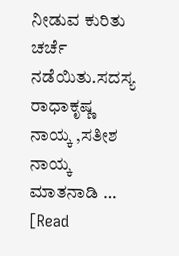ನೀಡುವ ಕುರಿತು ಚರ್ಚೆ ನಡೆಯಿತು.ಸದಸ್ಯ ರಾಧಾಕೃಷ್ಣ ನಾಯ್ಕ ,ಸತೀಶ ನಾಯ್ಕ ಮಾತನಾಡಿ … [Read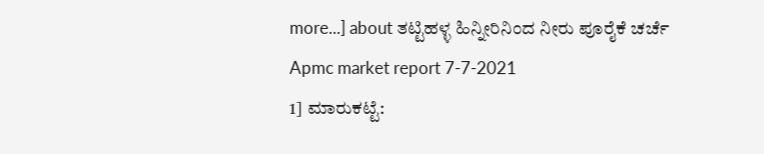more...] about ತಟ್ಟಿಹಳ್ಳ ಹಿನ್ನೀರಿನಿಂದ ನೀರು ಪೂರೈಕೆ ಚರ್ಚೆ
Apmc market report 7-7-2021
1] ಮಾರುಕಟ್ಟೆ: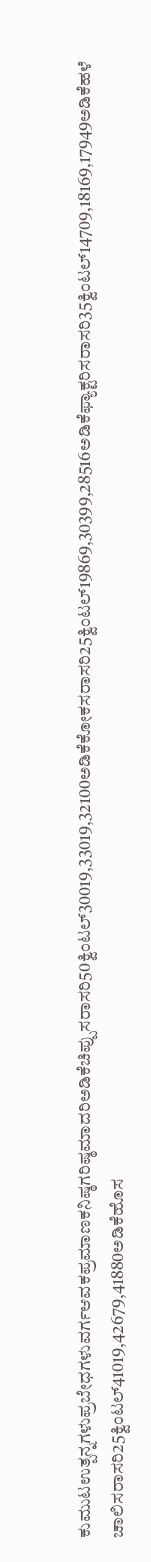ಕುಮುಟಉತ್ಪನ್ನಗಳುಪ್ರಬೇಧಗಳುವರ್ಗಆವಕಪ್ರಮಾಣಕನಿಷ್ಠಗರಿಷ್ಠಮಾದರಿಅಡಿಕೆಚಿಪ್ಪುಸರಾಸರಿ50ಕ್ವಿಂಟಲ್30019,33019,32100ಅಡಿಕೆಕೋಕಸರಾಸರಿ25ಕ್ವಿಂಟಲ್19869,30399,28516ಅಡಿಕೆಫ್ಯಾಕ್ಟರಿಸರಾಸರಿ35ಕ್ವಿಂಟಲ್14709,18169,17949ಅಡಿಕೆಹಳೆ ಚಾಲಿಸರಾಸರಿ25ಕ್ವಿಂಟಲ್41019,42679,41880ಅಡಿಕೆಹೊಸ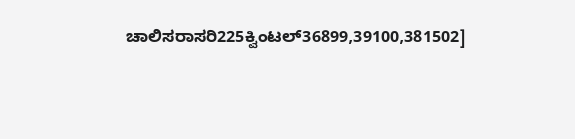ಚಾಲಿಸರಾಸರಿ225ಕ್ವಿಂಟಲ್36899,39100,381502]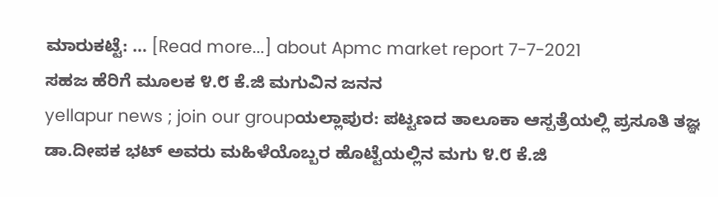ಮಾರುಕಟ್ಟೆ: … [Read more...] about Apmc market report 7-7-2021
ಸಹಜ ಹೆರಿಗೆ ಮೂಲಕ ೪.೮ ಕೆ.ಜಿ ಮಗುವಿನ ಜನನ
yellapur news ; join our groupಯಲ್ಲಾಪುರ: ಪಟ್ಟಣದ ತಾಲೂಕಾ ಆಸ್ಪತ್ರೆಯಲ್ಲಿ ಪ್ರಸೂತಿ ತಜ್ಞ ಡಾ.ದೀಪಕ ಭಟ್ ಅವರು ಮಹಿಳೆಯೊಬ್ಬರ ಹೊಟ್ಟೆಯಲ್ಲಿನ ಮಗು ೪.೮ ಕೆ.ಜಿ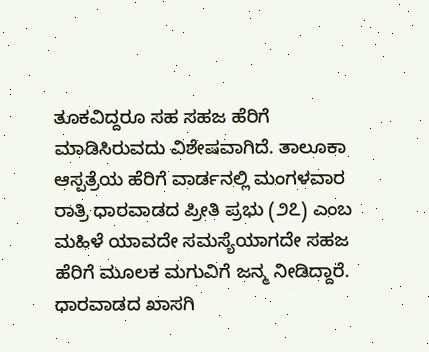ತೂಕವಿದ್ದರೂ ಸಹ ಸಹಜ ಹೆರಿಗೆ ಮಾಡಿಸಿರುವದು ವಿಶೇಷವಾಗಿದೆ. ತಾಲೂಕಾ ಆಸ್ಪತ್ರೆಯ ಹೆರಿಗೆ ವಾರ್ಡನಲ್ಲಿ ಮಂಗಳವಾರ ರಾತ್ರಿ ಧಾರವಾಡದ ಪ್ರೀತಿ ಪ್ರಭು (೨೭) ಎಂಬ ಮಹಿಳೆ ಯಾವದೇ ಸಮಸ್ಯೆಯಾಗದೇ ಸಹಜ ಹೆರಿಗೆ ಮೂಲಕ ಮಗುವಿಗೆ ಜನ್ಮ ನೀಡಿದ್ದಾರೆ. ಧಾರವಾಡದ ಖಾಸಗಿ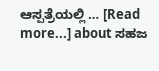ಆಸ್ಪತ್ರೆಯಲ್ಲಿ … [Read more...] about ಸಹಜ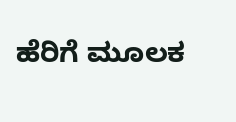ಹೆರಿಗೆ ಮೂಲಕ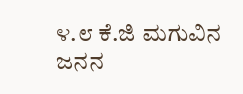೪.೮ ಕೆ.ಜಿ ಮಗುವಿನ ಜನನ